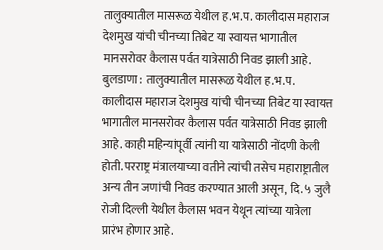तालुक्यातील मासरूळ येथील ह.भ.प. कालीदास महाराज देशमुख यांची चीनच्या तिबेट या स्वायत्त भागातील मानसरोवर कैलास पर्वत यात्रेसाठी निवड झाली आहे.
बुलडाणा : तालुक्यातील मासरूळ येथील ह.भ.प. कालीदास महाराज देशमुख यांची चीनच्या तिबेट या स्वायत्त भागातील मानसरोवर कैलास पर्वत यात्रेसाठी निवड झाली आहे. काही महिन्यांपूर्वी त्यांनी या यात्रेसाठी नोंदणी केली होती. परराष्ट्र मंत्रालयाच्या वतीने त्यांची तसेच महाराष्ट्रातील अन्य तीन जणांची निवड करण्यात आली असून, दि. ५ जुलै रोजी दिल्ली येथील कैलास भवन येथून त्यांच्या यात्रेला प्रारंभ होणार आहे.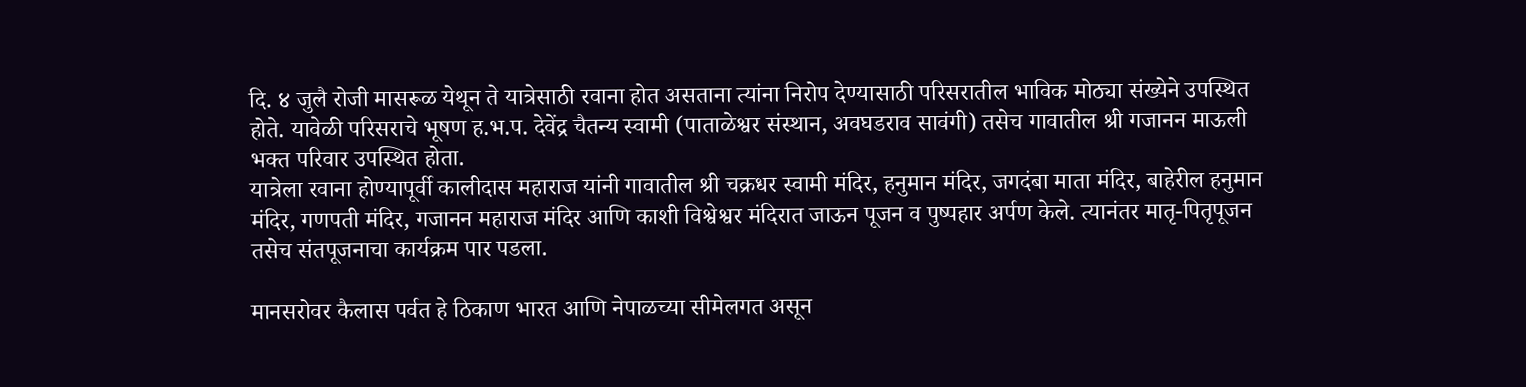दि. ४ जुलै रोजी मासरूळ येथून ते यात्रेसाठी रवाना होत असताना त्यांना निरोप देण्यासाठी परिसरातील भाविक मोठ्या संख्येने उपस्थित होते. यावेळी परिसराचे भूषण ह.भ.प. देवेंद्र चैतन्य स्वामी (पाताळेश्वर संस्थान, अवघडराव सावंगी) तसेच गावातील श्री गजानन माऊली भक्त परिवार उपस्थित होता.
यात्रेला रवाना होण्यापूर्वी कालीदास महाराज यांनी गावातील श्री चक्रधर स्वामी मंदिर, हनुमान मंदिर, जगदंबा माता मंदिर, बाहेरील हनुमान मंदिर, गणपती मंदिर, गजानन महाराज मंदिर आणि काशी विश्वेश्वर मंदिरात जाऊन पूजन व पुष्पहार अर्पण केले. त्यानंतर मातृ-पितृपूजन तसेच संतपूजनाचा कार्यक्रम पार पडला.

मानसरोवर कैलास पर्वत हे ठिकाण भारत आणि नेपाळच्या सीमेलगत असून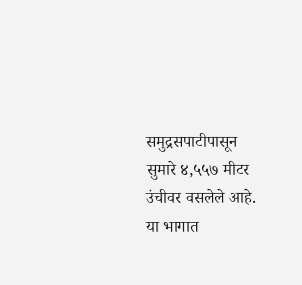समुद्रसपाटीपासून सुमारे ४,५५७ मीटर उंचीवर वसलेले आहे. या भागात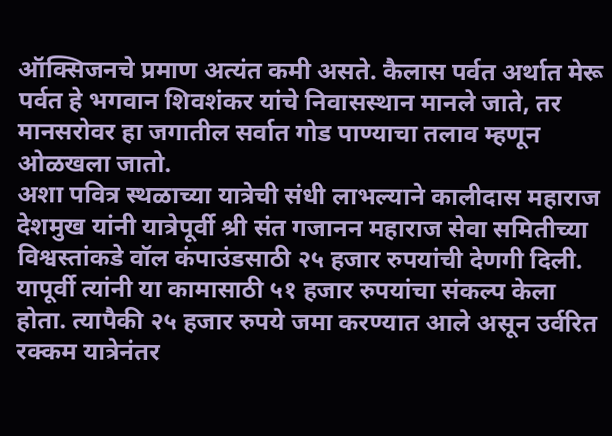ऑक्सिजनचे प्रमाण अत्यंत कमी असते. कैलास पर्वत अर्थात मेरू पर्वत हे भगवान शिवशंकर यांचे निवासस्थान मानले जाते, तर मानसरोवर हा जगातील सर्वात गोड पाण्याचा तलाव म्हणून ओळखला जातो.
अशा पवित्र स्थळाच्या यात्रेची संधी लाभल्याने कालीदास महाराज देशमुख यांनी यात्रेपूर्वी श्री संत गजानन महाराज सेवा समितीच्या विश्वस्तांकडे वॉल कंपाउंडसाठी २५ हजार रुपयांची देणगी दिली. यापूर्वी त्यांनी या कामासाठी ५१ हजार रुपयांचा संकल्प केला होता. त्यापैकी २५ हजार रुपये जमा करण्यात आले असून उर्वरित रक्कम यात्रेनंतर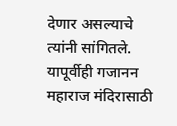देणार असल्याचे त्यांनी सांगितले. यापूर्वीही गजानन महाराज मंदिरासाठी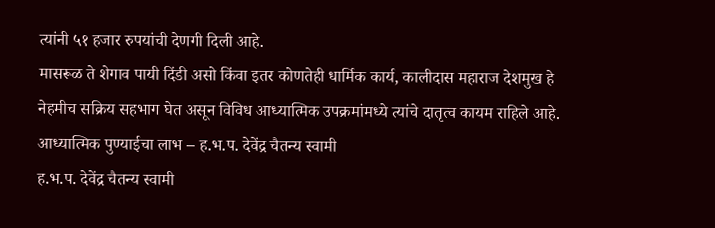त्यांनी ५१ हजार रुपयांची देणगी दिली आहे.
मासरूळ ते शेगाव पायी दिंडी असो किंवा इतर कोणतेही धार्मिक कार्य, कालीदास महाराज देशमुख हे नेहमीच सक्रिय सहभाग घेत असून विविध आध्यात्मिक उपक्रमांमध्ये त्यांचे दातृत्व कायम राहिले आहे.
आध्यात्मिक पुण्याईचा लाभ – ह.भ.प. देवेंद्र चैतन्य स्वामी
ह.भ.प. देवेंद्र चैतन्य स्वामी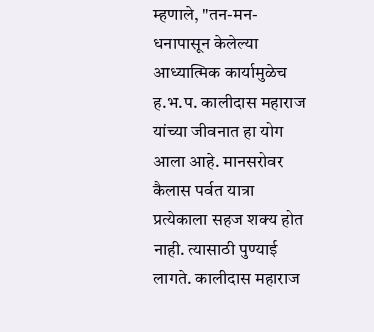म्हणाले, "तन-मन-धनापासून केलेल्या आध्यात्मिक कार्यामुळेच ह.भ.प. कालीदास महाराज यांच्या जीवनात हा योग आला आहे. मानसरोवर कैलास पर्वत यात्रा प्रत्येकाला सहज शक्य होत नाही. त्यासाठी पुण्याई लागते. कालीदास महाराज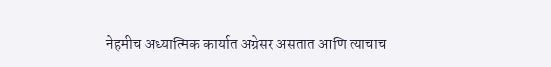नेहमीच अध्यात्मिक कार्यात अग्रेसर असतात आणि त्याचाच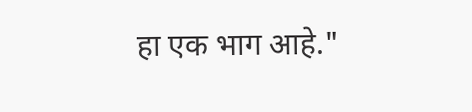हा एक भाग आहे."